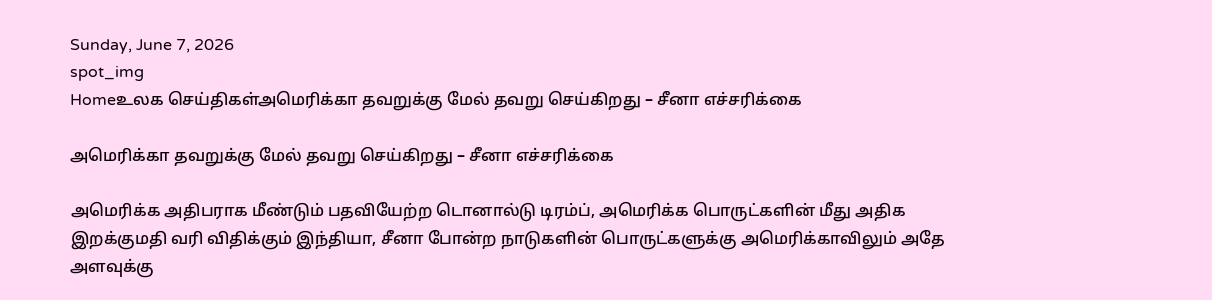Sunday, June 7, 2026
spot_img
Homeஉலக செய்திகள்அமெரிக்கா தவறுக்கு மேல் தவறு செய்கிறது – சீனா எச்சரிக்கை

அமெரிக்கா தவறுக்கு மேல் தவறு செய்கிறது – சீனா எச்சரிக்கை

அமெரிக்க அதிபராக மீண்டும் பதவியேற்ற டொனால்டு டிரம்ப், அமெரிக்க பொருட்களின் மீது அதிக இறக்குமதி வரி விதிக்கும் இந்தியா, சீனா போன்ற நாடுகளின் பொருட்களுக்கு அமெரிக்காவிலும் அதே அளவுக்கு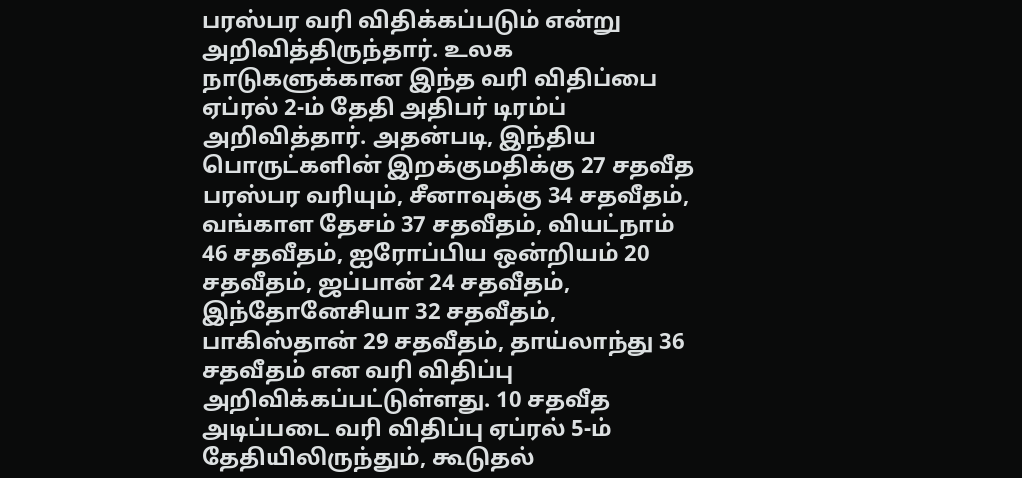பரஸ்பர வரி விதிக்கப்படும் என்று அறிவித்திருந்தார். உலக நாடுகளுக்கான இந்த வரி விதிப்பை ஏப்ரல் 2-ம் தேதி அதிபர் டிரம்ப் அறிவித்தார். அதன்படி, இந்திய பொருட்களின் இறக்குமதிக்கு 27 சதவீத பரஸ்பர வரியும், சீனாவுக்கு 34 சதவீதம், வங்காள தேசம் 37 சதவீதம், வியட்நாம் 46 சதவீதம், ஐரோப்பிய ஒன்றியம் 20 சதவீதம், ஜப்பான் 24 சதவீதம், இந்தோனேசியா 32 சதவீதம், பாகிஸ்தான் 29 சதவீதம், தாய்லாந்து 36 சதவீதம் என வரி விதிப்பு அறிவிக்கப்பட்டுள்ளது. 10 சதவீத அடிப்படை வரி விதிப்பு ஏப்ரல் 5-ம் தேதியிலிருந்தும், கூடுதல்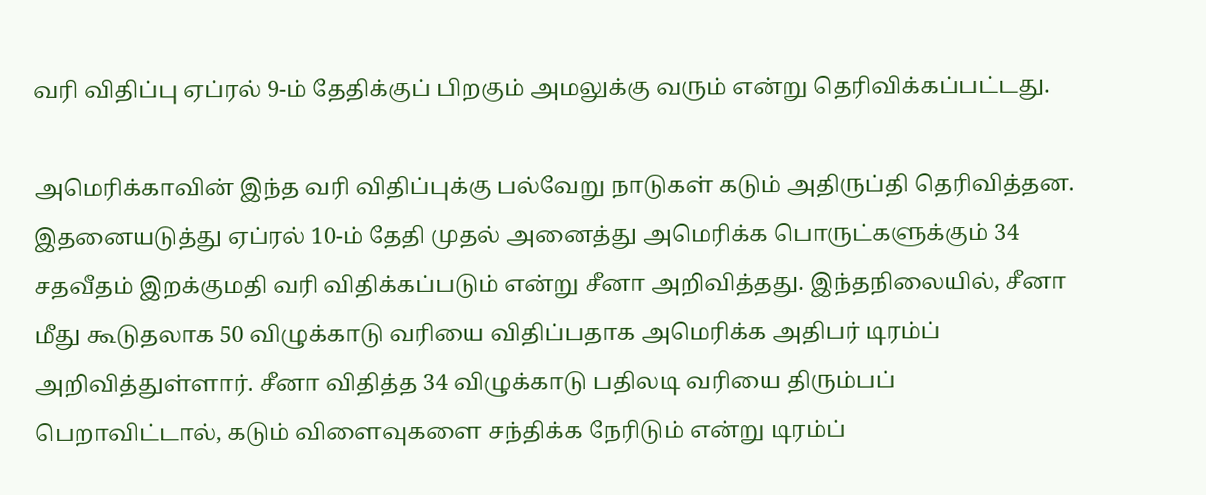வரி விதிப்பு ஏப்ரல் 9-ம் தேதிக்குப் பிறகும் அமலுக்கு வரும் என்று தெரிவிக்கப்பட்டது.

அமெரிக்காவின் இந்த வரி விதிப்புக்கு பல்வேறு நாடுகள் கடும் அதிருப்தி தெரிவித்தன. இதனையடுத்து ஏப்ரல் 10-ம் தேதி முதல் அனைத்து அமெரிக்க பொருட்களுக்கும் 34 சதவீதம் இறக்குமதி வரி விதிக்கப்படும் என்று சீனா அறிவித்தது. இந்தநிலையில், சீனா மீது கூடுதலாக 50 விழுக்காடு வரியை விதிப்பதாக அமெரிக்க அதிபர் டிரம்ப் அறிவித்துள்ளார். சீனா விதித்த 34 விழுக்காடு பதிலடி வரியை திரும்பப் பெறாவிட்டால், கடும் விளைவுகளை சந்திக்க நேரிடும் என்று டிரம்ப்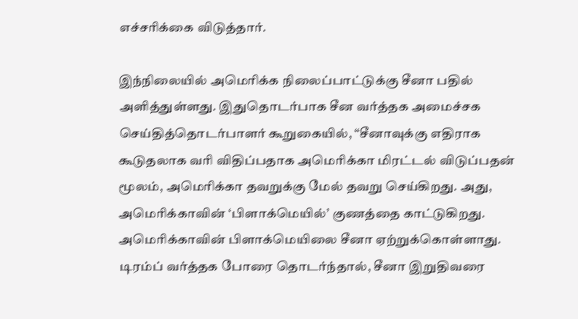எச்சரிக்கை விடுத்தார்.

இந்நிலையில் அமெரிக்க நிலைப்பாட்டுக்கு சீனா பதில் அளித்துள்ளது. இதுதொடர்பாக சீன வர்த்தக அமைச்சக செய்தித்தொடர்பாளர் கூறுகையில், “சீனாவுக்கு எதிராக கூடுதலாக வரி விதிப்பதாக அமெரிக்கா மிரட்டல் விடுப்பதன் மூலம், அமெரிக்கா தவறுக்கு மேல் தவறு செய்கிறது. அது, அமெரிக்காவின் ‘பிளாக்மெயில்’ குணத்தை காட்டுகிறது. அமெரிக்காவின் பிளாக்மெயிலை சீனா ஏற்றுக்கொள்ளாது. டிரம்ப் வர்த்தக போரை தொடர்ந்தால், சீனா இறுதிவரை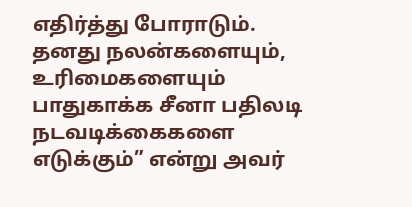எதிர்த்து போராடும். தனது நலன்களையும், உரிமைகளையும் பாதுகாக்க சீனா பதிலடி நடவடிக்கைகளை எடுக்கும்” என்று அவர்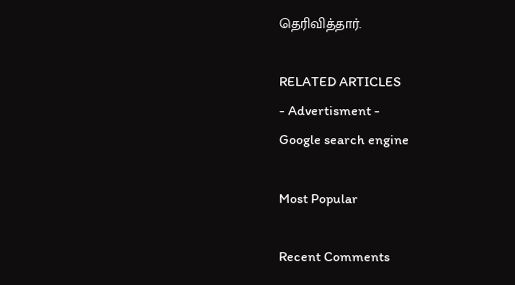தெரிவித்தார்.

RELATED ARTICLES
- Advertisment -
Google search engine

Most Popular

Recent Comments